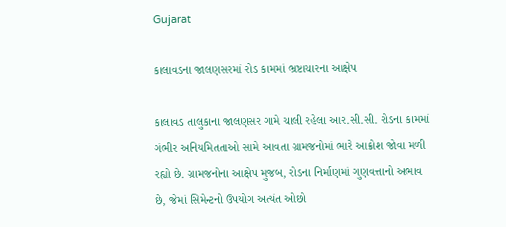Gujarat

કાલાવડના જાલણસરમાં રોડ કામમાં ભ્રષ્ટાચારના આક્ષેપ

કાલાવડ તાલુકાના જાલણસર ગામે ચાલી રહેલા આર.સી.સી. રોડના કામમાં ગંભીર અનિયમિતતાઓ સામે આવતા ગ્રામજનોમાં ભારે આક્રોશ જોવા મળી રહ્યો છે. ગ્રામજનોના આક્ષેપ મુજબ, રોડના નિર્માણમાં ગુણવત્તાનો અભાવ છે, જેમાં સિમેન્ટનો ઉપયોગ અત્યંત ઓછો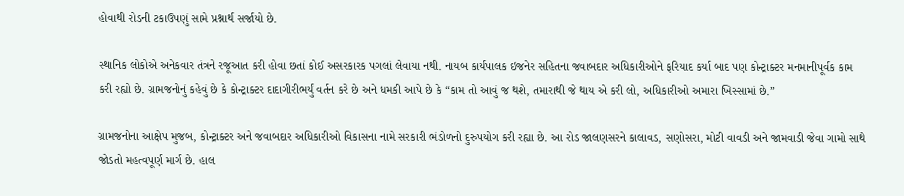હોવાથી રોડની ટકાઉપણું સામે પ્રશ્નાર્થ સર્જાયો છે.

સ્થાનિક લોકોએ અનેકવાર તંત્રને રજૂઆત કરી હોવા છતાં કોઈ અસરકારક પગલાં લેવાયા નથી. નાયબ કાર્યપાલક ઇજનેર સહિતના જવાબદાર અધિકારીઓને ફરિયાદ કર્યા બાદ પણ કોન્ટ્રાક્ટર મનમાનીપૂર્વક કામ કરી રહ્યો છે. ગ્રામજનોનું કહેવું છે કે કોન્ટ્રાક્ટર દાદાગીરીભર્યું વર્તન કરે છે અને ધમકી આપે છે કે “કામ તો આવું જ થશે, તમારાથી જે થાય એ કરી લો, અધિકારીઓ અમારા ખિસ્સામાં છે.”

ગ્રામજનોના આક્ષેપ મુજબ, કોન્ટ્રાક્ટર અને જવાબદાર અધિકારીઓ વિકાસના નામે સરકારી ભંડોળનો દુરુપયોગ કરી રહ્યા છે. આ રોડ જાલણસરને કાલાવડ, સણોસરા, મોટી વાવડી અને જામવાડી જેવા ગામો સાથે જોડતો મહત્વપૂર્ણ માર્ગ છે. હાલ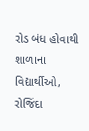રોડ બંધ હોવાથી શાળાના વિદ્યાર્થીઓ, રોજિંદા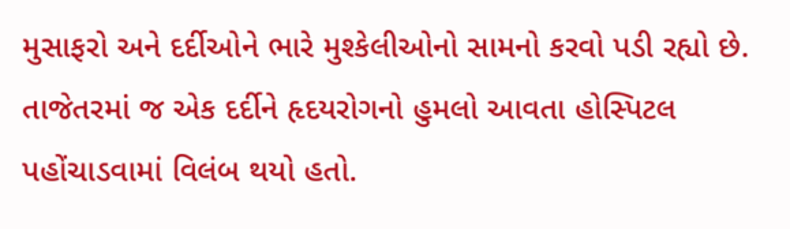મુસાફરો અને દર્દીઓને ભારે મુશ્કેલીઓનો સામનો કરવો પડી રહ્યો છે. તાજેતરમાં જ એક દર્દીને હૃદયરોગનો હુમલો આવતા હોસ્પિટલ પહોંચાડવામાં વિલંબ થયો હતો.